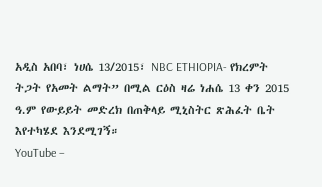አዲስ አበባ፣ ነሀሴ 13/2015፣ NBC ETHIOPIA- የክረምት ትጋት የአመት ልማት” በሚል ርዕስ ዛሬ ነሐሴ 13 ቀን 2015 ዓ.ም የውይይት መድረክ በጠቅላይ ሚኒስትር ጽሕፈት ቤት እየተካሄደ እንደሚገኝ።
YouTube –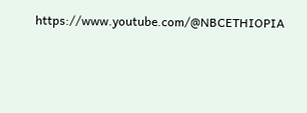https://www.youtube.com/@NBCETHIOPIA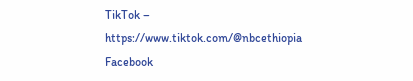TikTok – https://www.tiktok.com/@nbcethiopia
Facebook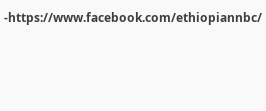-https://www.facebook.com/ethiopiannbc/